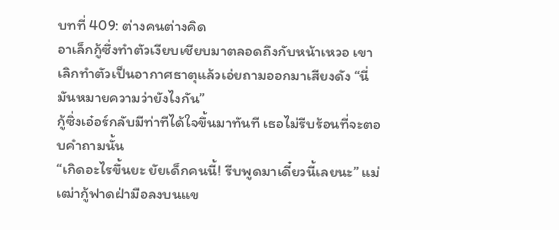บทที่ 409: ต่างคนต่างคิด
อาเล็กกู้ซึ่งทำตัวเงียบเชียบมาตลอดถึงกับหน้าเหวอ เขาเลิกทำตัวเป็นอากาศธาตุแล้วเอ่ยถามออกมาเสียงดัง “นี่มันหมายความว่ายังไงกัน”
กู้ซิ่งเอ๋อร์กลับมีท่าทีได้ใจขึ้นมาทันที เธอไม่รีบร้อนที่จะตอบคำถามนั้น
“เกิดอะไรขึ้นยะ ยัยเด็กคนนี้! รีบพูดมาเดี๋ยวนี้เลยนะ” แม่เฒ่ากู้ฟาดฝ่ามือลงบนแข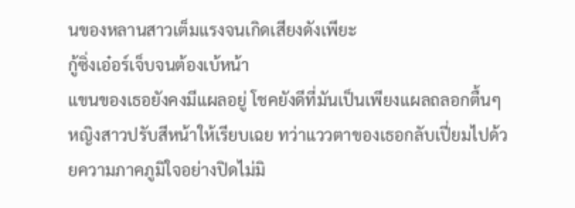นของหลานสาวเต็มแรงจนเกิดเสียงดังเพียะ
กู้ซิ่งเอ๋อร์เจ็บจนต้องเบ้หน้า
แขนของเธอยังคงมีแผลอยู่ โชคยังดีที่มันเป็นเพียงแผลถลอกตื้นๆ
หญิงสาวปรับสีหน้าให้เรียบเฉย ทว่าแววตาของเธอกลับเปี่ยมไปด้วยความภาคภูมิใจอย่างปิดไม่มิ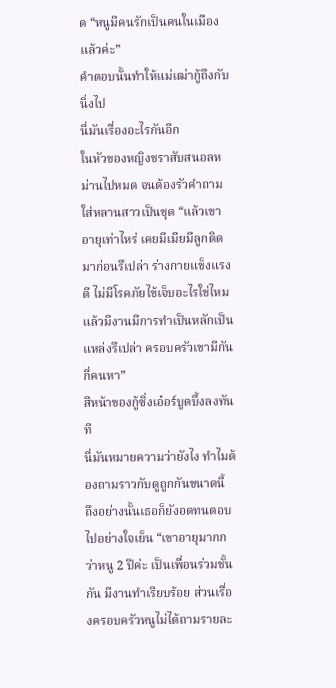ด “หนูมีคนรักเป็นคนในเมืองแล้วค่ะ”
คำตอบนั้นทำให้แม่เฒ่ากู้ถึงกับนิ่งไป
นี่มันเรื่องอะไรกันอีก
ในหัวของหญิงชราสับสนอลหม่านไปหมด จนต้องรัวคำถามใส่หลานสาวเป็นชุด “แล้วเขาอายุเท่าไหร่ เคยมีเมียมีลูกติดมาก่อนรึเปล่า ร่างกายแข็งแรงดี ไม่มีโรคภัยไข้เจ็บอะไรใช่ไหม แล้วมีงานมีการทำเป็นหลักเป็นแหล่งรึเปล่า ครอบครัวเขามีกันกี่คนหา”
สีหน้าของกู้ซิ่งเอ๋อร์บูดบึ้งลงทันที
นี่มันหมายความว่ายังไง ทำไมต้องถามราวกับดูถูกกันขนาดนี้
ถึงอย่างนั้นเธอก็ยังอดทนตอบไปอย่างใจเย็น “เขาอายุมากกว่าหนู 2 ปีค่ะ เป็นเพื่อนร่วมชั้นกัน มีงานทำเรียบร้อย ส่วนเรื่องครอบครัวหนูไม่ได้ถามรายละ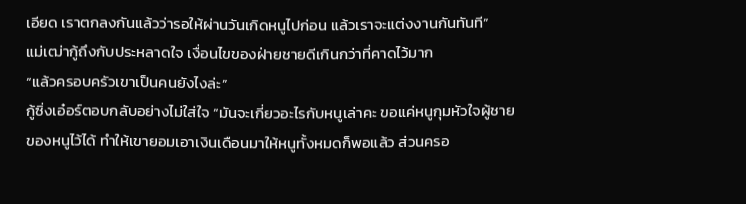เอียด เราตกลงกันแล้วว่ารอให้ผ่านวันเกิดหนูไปก่อน แล้วเราจะแต่งงานกันทันที”
แม่เฒ่ากู้ถึงกับประหลาดใจ เงื่อนไขของฝ่ายชายดีเกินกว่าที่คาดไว้มาก
“แล้วครอบครัวเขาเป็นคนยังไงล่ะ”
กู้ซิ่งเอ๋อร์ตอบกลับอย่างไม่ใส่ใจ “มันจะเกี่ยวอะไรกับหนูเล่าคะ ขอแค่หนูกุมหัวใจผู้ชายของหนูไว้ได้ ทำให้เขายอมเอาเงินเดือนมาให้หนูทั้งหมดก็พอแล้ว ส่วนครอ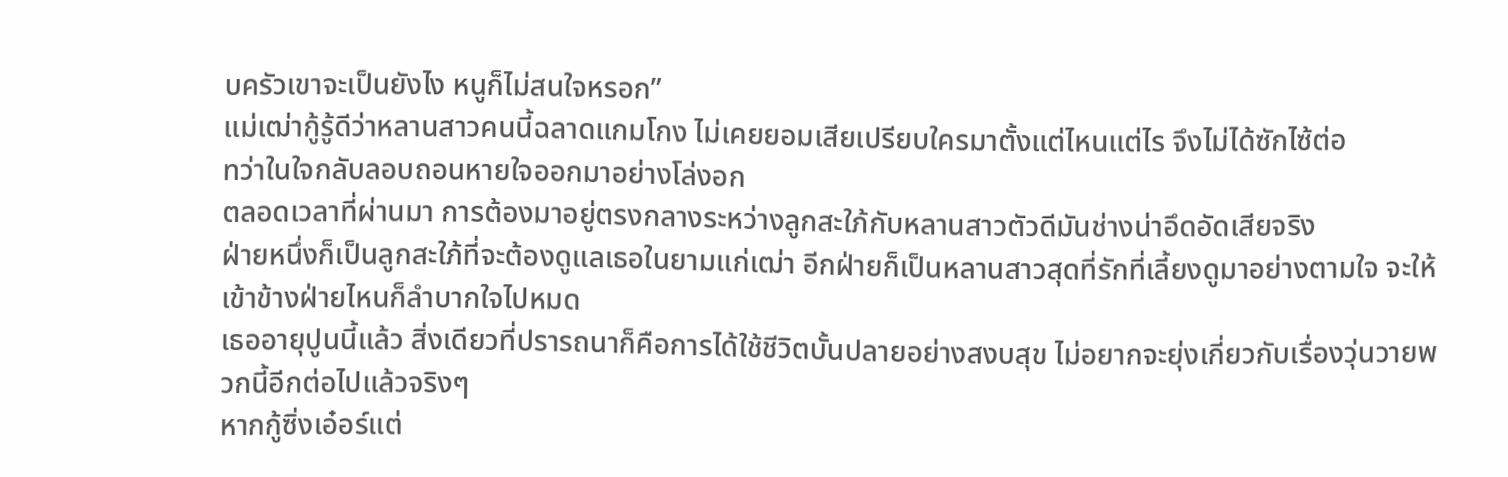บครัวเขาจะเป็นยังไง หนูก็ไม่สนใจหรอก”
แม่เฒ่ากู้รู้ดีว่าหลานสาวคนนี้ฉลาดแกมโกง ไม่เคยยอมเสียเปรียบใครมาตั้งแต่ไหนแต่ไร จึงไม่ได้ซักไซ้ต่อ
ทว่าในใจกลับลอบถอนหายใจออกมาอย่างโล่งอก
ตลอดเวลาที่ผ่านมา การต้องมาอยู่ตรงกลางระหว่างลูกสะใภ้กับหลานสาวตัวดีมันช่างน่าอึดอัดเสียจริง
ฝ่ายหนึ่งก็เป็นลูกสะใภ้ที่จะต้องดูแลเธอในยามแก่เฒ่า อีกฝ่ายก็เป็นหลานสาวสุดที่รักที่เลี้ยงดูมาอย่างตามใจ จะให้เข้าข้างฝ่ายไหนก็ลำบากใจไปหมด
เธออายุปูนนี้แล้ว สิ่งเดียวที่ปรารถนาก็คือการได้ใช้ชีวิตบั้นปลายอย่างสงบสุข ไม่อยากจะยุ่งเกี่ยวกับเรื่องวุ่นวายพวกนี้อีกต่อไปแล้วจริงๆ
หากกู้ซิ่งเอ๋อร์แต่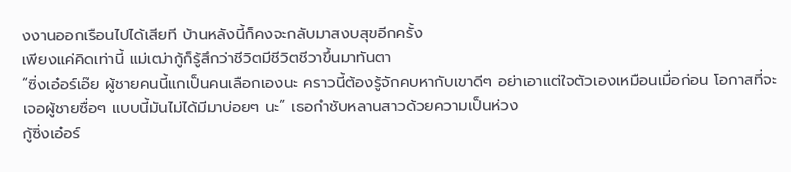งงานออกเรือนไปได้เสียที บ้านหลังนี้ก็คงจะกลับมาสงบสุขอีกครั้ง
เพียงแค่คิดเท่านี้ แม่เฒ่ากู้ก็รู้สึกว่าชีวิตมีชีวิตชีวาขึ้นมาทันตา
“ซิ่งเอ๋อร์เอ๊ย ผู้ชายคนนี้แกเป็นคนเลือกเองนะ คราวนี้ต้องรู้จักคบหากับเขาดีๆ อย่าเอาแต่ใจตัวเองเหมือนเมื่อก่อน โอกาสที่จะเจอผู้ชายซื่อๆ แบบนี้มันไม่ได้มีมาบ่อยๆ นะ” เธอกำชับหลานสาวด้วยความเป็นห่วง
กู้ซิ่งเอ๋อร์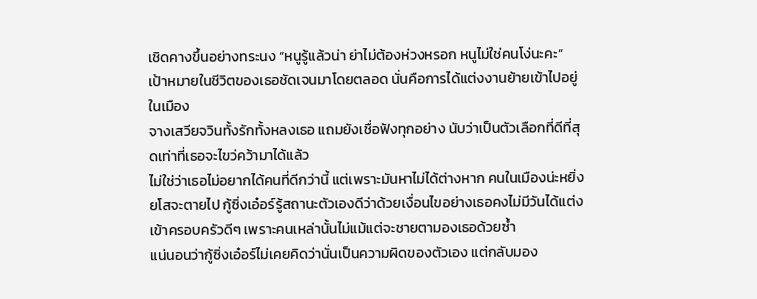เชิดคางขึ้นอย่างทระนง “หนูรู้แล้วน่า ย่าไม่ต้องห่วงหรอก หนูไม่ใช่คนโง่นะคะ”
เป้าหมายในชีวิตของเธอชัดเจนมาโดยตลอด นั่นคือการได้แต่งงานย้ายเข้าไปอยู่ในเมือง
จางเสวียจวินทั้งรักทั้งหลงเธอ แถมยังเชื่อฟังทุกอย่าง นับว่าเป็นตัวเลือกที่ดีที่สุดเท่าที่เธอจะไขว่คว้ามาได้แล้ว
ไม่ใช่ว่าเธอไม่อยากได้คนที่ดีกว่านี้ แต่เพราะมันหาไม่ได้ต่างหาก คนในเมืองน่ะหยิ่งยโสจะตายไป กู้ซิ่งเอ๋อร์รู้สถานะตัวเองดีว่าด้วยเงื่อนไขอย่างเธอคงไม่มีวันได้แต่งเข้าครอบครัวดีๆ เพราะคนเหล่านั้นไม่แม้แต่จะชายตามองเธอด้วยซ้ำ
แน่นอนว่ากู้ซิ่งเอ๋อร์ไม่เคยคิดว่านั่นเป็นความผิดของตัวเอง แต่กลับมอง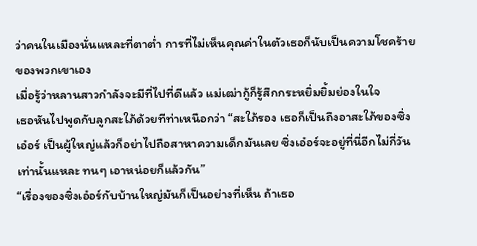ว่าคนในเมืองนั่นแหละที่ตาต่ำ การที่ไม่เห็นคุณค่าในตัวเธอก็นับเป็นความโชคร้ายของพวกเขาเอง
เมื่อรู้ว่าหลานสาวกำลังจะมีที่ไปที่ดีแล้ว แม่เฒ่ากู้ก็รู้สึกกระหยิ่มยิ้มย่องในใจ
เธอหันไปพูดกับลูกสะใภ้ด้วยทีท่าเหนือกว่า “สะใภ้รอง เธอก็เป็นถึงอาสะใภ้ของซิ่งเอ๋อร์ เป็นผู้ใหญ่แล้วก็อย่าไปถือสาหาความเด็กมันเลย ซิ่งเอ๋อร์จะอยู่ที่นี่อีกไม่กี่วันเท่านั้นแหละ ทนๆ เอาหน่อยก็แล้วกัน”
“เรื่องของซิ่งเอ๋อร์กับบ้านใหญ่มันก็เป็นอย่างที่เห็น ถ้าเธอ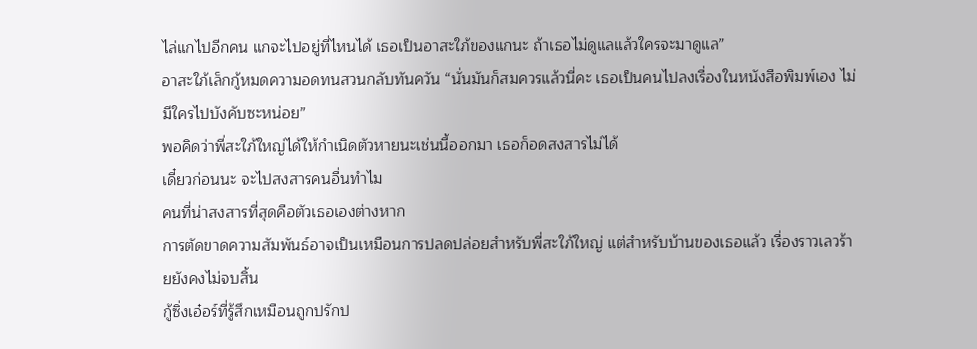ไล่แกไปอีกคน แกจะไปอยู่ที่ไหนได้ เธอเป็นอาสะใภ้ของแกนะ ถ้าเธอไม่ดูแลแล้วใครจะมาดูแล”
อาสะใภ้เล็กกู้หมดความอดทนสวนกลับทันควัน “นั่นมันก็สมควรแล้วนี่คะ เธอเป็นคนไปลงเรื่องในหนังสือพิมพ์เอง ไม่มีใครไปบังคับซะหน่อย”
พอคิดว่าพี่สะใภ้ใหญ่ได้ให้กำเนิดตัวหายนะเช่นนี้ออกมา เธอก็อดสงสารไม่ได้
เดี๋ยวก่อนนะ จะไปสงสารคนอื่นทำไม
คนที่น่าสงสารที่สุดคือตัวเธอเองต่างหาก
การตัดขาดความสัมพันธ์อาจเป็นเหมือนการปลดปล่อยสำหรับพี่สะใภ้ใหญ่ แต่สำหรับบ้านของเธอแล้ว เรื่องราวเลวร้ายยังคงไม่จบสิ้น
กู้ซิ่งเอ๋อร์ที่รู้สึกเหมือนถูกปรักป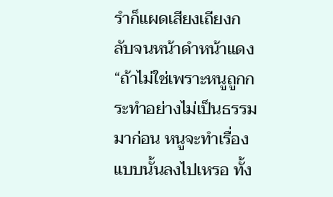รำก็แผดเสียงเถียงกลับจนหน้าดำหน้าแดง “ถ้าไม่ใช่เพราะหนูถูกกระทำอย่างไม่เป็นธรรมมาก่อน หนูจะทำเรื่องแบบนั้นลงไปเหรอ ทั้ง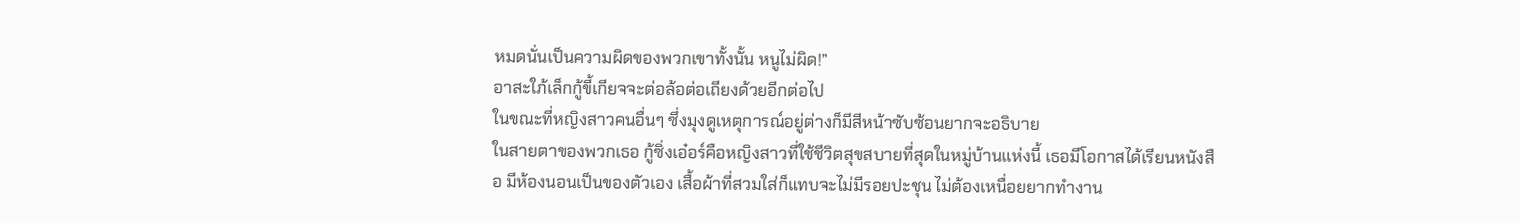หมดนั่นเป็นความผิดของพวกเขาทั้งนั้น หนูไม่ผิด!”
อาสะใภ้เล็กกู้ขี้เกียจจะต่อล้อต่อเถียงด้วยอีกต่อไป
ในขณะที่หญิงสาวคนอื่นๆ ซึ่งมุงดูเหตุการณ์อยู่ต่างก็มีสีหน้าซับซ้อนยากจะอธิบาย
ในสายตาของพวกเธอ กู้ซิ่งเอ๋อร์คือหญิงสาวที่ใช้ชีวิตสุขสบายที่สุดในหมู่บ้านแห่งนี้ เธอมีโอกาสได้เรียนหนังสือ มีห้องนอนเป็นของตัวเอง เสื้อผ้าที่สวมใส่ก็แทบจะไม่มีรอยปะชุน ไม่ต้องเหนื่อยยากทำงาน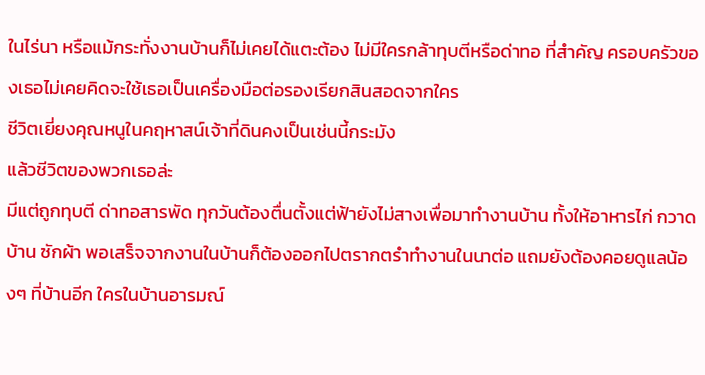ในไร่นา หรือแม้กระทั่งงานบ้านก็ไม่เคยได้แตะต้อง ไม่มีใครกล้าทุบตีหรือด่าทอ ที่สำคัญ ครอบครัวของเธอไม่เคยคิดจะใช้เธอเป็นเครื่องมือต่อรองเรียกสินสอดจากใคร
ชีวิตเยี่ยงคุณหนูในคฤหาสน์เจ้าที่ดินคงเป็นเช่นนี้กระมัง
แล้วชีวิตของพวกเธอล่ะ
มีแต่ถูกทุบตี ด่าทอสารพัด ทุกวันต้องตื่นตั้งแต่ฟ้ายังไม่สางเพื่อมาทำงานบ้าน ทั้งให้อาหารไก่ กวาดบ้าน ซักผ้า พอเสร็จจากงานในบ้านก็ต้องออกไปตรากตรำทำงานในนาต่อ แถมยังต้องคอยดูแลน้องๆ ที่บ้านอีก ใครในบ้านอารมณ์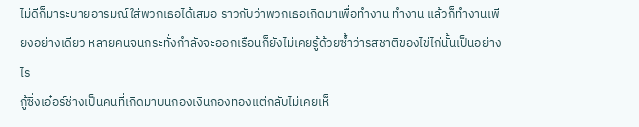ไม่ดีก็มาระบายอารมณ์ใส่พวกเธอได้เสมอ ราวกับว่าพวกเธอเกิดมาเพื่อทำงาน ทำงาน แล้วก็ทำงานเพียงอย่างเดียว หลายคนจนกระทั่งกำลังจะออกเรือนก็ยังไม่เคยรู้ด้วยซ้ำว่ารสชาติของไข่ไก่นั้นเป็นอย่างไร
กู้ซิ่งเอ๋อร์ช่างเป็นคนที่เกิดมาบนกองเงินกองทองแต่กลับไม่เคยเห็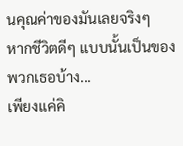นคุณค่าของมันเลยจริงๆ
หากชีวิตดีๆ แบบนั้นเป็นของพวกเธอบ้าง...
เพียงแค่คิ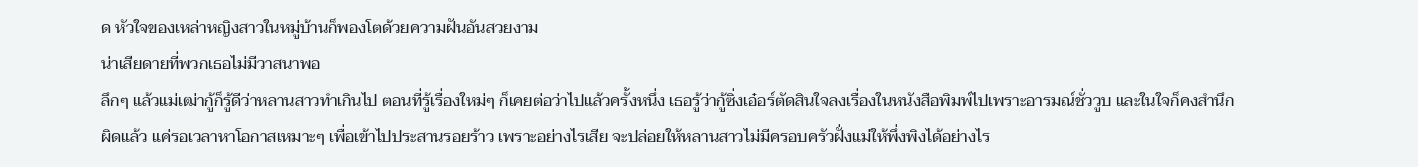ด หัวใจของเหล่าหญิงสาวในหมู่บ้านก็พองโตด้วยความฝันอันสวยงาม
น่าเสียดายที่พวกเธอไม่มีวาสนาพอ
ลึกๆ แล้วแม่เฒ่ากู้ก็รู้ดีว่าหลานสาวทำเกินไป ตอนที่รู้เรื่องใหม่ๆ ก็เคยต่อว่าไปแล้วครั้งหนึ่ง เธอรู้ว่ากู้ซิ่งเอ๋อร์ตัดสินใจลงเรื่องในหนังสือพิมพ์ไปเพราะอารมณ์ชั่ววูบ และในใจก็คงสำนึกผิดแล้ว แค่รอเวลาหาโอกาสเหมาะๆ เพื่อเข้าไปประสานรอยร้าว เพราะอย่างไรเสีย จะปล่อยให้หลานสาวไม่มีครอบครัวฝั่งแม่ให้พึ่งพิงได้อย่างไร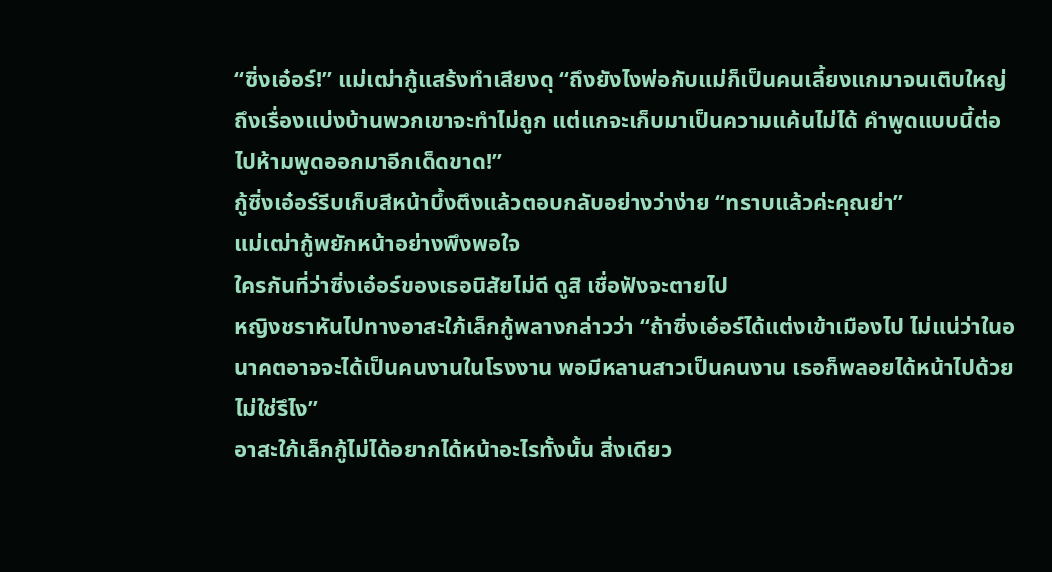“ซิ่งเอ๋อร์!” แม่เฒ่ากู้แสร้งทำเสียงดุ “ถึงยังไงพ่อกับแม่ก็เป็นคนเลี้ยงแกมาจนเติบใหญ่ ถึงเรื่องแบ่งบ้านพวกเขาจะทำไม่ถูก แต่แกจะเก็บมาเป็นความแค้นไม่ได้ คำพูดแบบนี้ต่อไปห้ามพูดออกมาอีกเด็ดขาด!”
กู้ซิ่งเอ๋อร์รีบเก็บสีหน้าบึ้งตึงแล้วตอบกลับอย่างว่าง่าย “ทราบแล้วค่ะคุณย่า”
แม่เฒ่ากู้พยักหน้าอย่างพึงพอใจ
ใครกันที่ว่าซิ่งเอ๋อร์ของเธอนิสัยไม่ดี ดูสิ เชื่อฟังจะตายไป
หญิงชราหันไปทางอาสะใภ้เล็กกู้พลางกล่าวว่า “ถ้าซิ่งเอ๋อร์ได้แต่งเข้าเมืองไป ไม่แน่ว่าในอนาคตอาจจะได้เป็นคนงานในโรงงาน พอมีหลานสาวเป็นคนงาน เธอก็พลอยได้หน้าไปด้วยไม่ใช่รึไง”
อาสะใภ้เล็กกู้ไม่ได้อยากได้หน้าอะไรทั้งนั้น สิ่งเดียว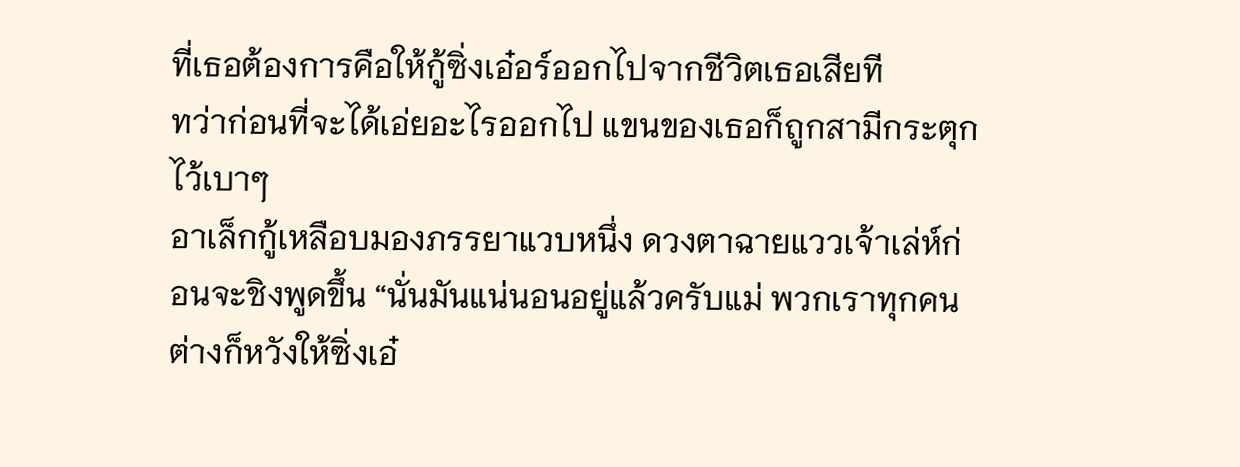ที่เธอต้องการคือให้กู้ซิ่งเอ๋อร์ออกไปจากชีวิตเธอเสียที
ทว่าก่อนที่จะได้เอ่ยอะไรออกไป แขนของเธอก็ถูกสามีกระตุกไว้เบาๆ
อาเล็กกู้เหลือบมองภรรยาแวบหนึ่ง ดวงตาฉายแววเจ้าเล่ห์ก่อนจะชิงพูดขึ้น “นั่นมันแน่นอนอยู่แล้วครับแม่ พวกเราทุกคนต่างก็หวังให้ซิ่งเอ๋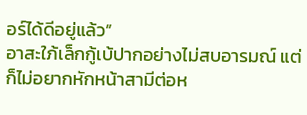อร์ได้ดีอยู่แล้ว”
อาสะใภ้เล็กกู้เบ้ปากอย่างไม่สบอารมณ์ แต่ก็ไม่อยากหักหน้าสามีต่อห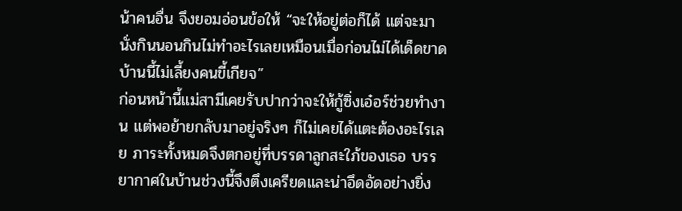น้าคนอื่น จึงยอมอ่อนข้อให้ “จะให้อยู่ต่อก็ได้ แต่จะมานั่งกินนอนกินไม่ทำอะไรเลยเหมือนเมื่อก่อนไม่ได้เด็ดขาด บ้านนี้ไม่เลี้ยงคนขี้เกียจ”
ก่อนหน้านี้แม่สามีเคยรับปากว่าจะให้กู้ซิ่งเอ๋อร์ช่วยทำงาน แต่พอย้ายกลับมาอยู่จริงๆ ก็ไม่เคยได้แตะต้องอะไรเลย ภาระทั้งหมดจึงตกอยู่ที่บรรดาลูกสะใภ้ของเธอ บรรยากาศในบ้านช่วงนี้จึงตึงเครียดและน่าอึดอัดอย่างยิ่ง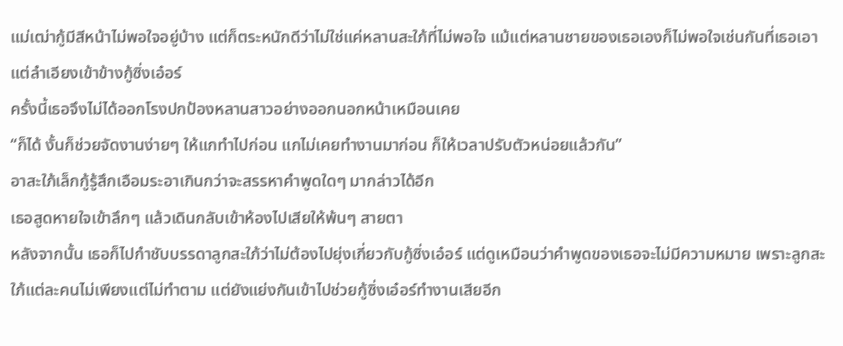แม่เฒ่ากู้มีสีหน้าไม่พอใจอยู่บ้าง แต่ก็ตระหนักดีว่าไม่ใช่แค่หลานสะใภ้ที่ไม่พอใจ แม้แต่หลานชายของเธอเองก็ไม่พอใจเช่นกันที่เธอเอาแต่ลำเอียงเข้าข้างกู้ซิ่งเอ๋อร์
ครั้งนี้เธอจึงไม่ได้ออกโรงปกป้องหลานสาวอย่างออกนอกหน้าเหมือนเคย
“ก็ได้ งั้นก็ช่วยจัดงานง่ายๆ ให้แกทำไปก่อน แกไม่เคยทำงานมาก่อน ก็ให้เวลาปรับตัวหน่อยแล้วกัน”
อาสะใภ้เล็กกู้รู้สึกเอือมระอาเกินกว่าจะสรรหาคำพูดใดๆ มากล่าวได้อีก
เธอสูดหายใจเข้าลึกๆ แล้วเดินกลับเข้าห้องไปเสียให้พ้นๆ สายตา
หลังจากนั้น เธอก็ไปกำชับบรรดาลูกสะใภ้ว่าไม่ต้องไปยุ่งเกี่ยวกับกู้ซิ่งเอ๋อร์ แต่ดูเหมือนว่าคำพูดของเธอจะไม่มีความหมาย เพราะลูกสะใภ้แต่ละคนไม่เพียงแต่ไม่ทำตาม แต่ยังแย่งกันเข้าไปช่วยกู้ซิ่งเอ๋อร์ทำงานเสียอีก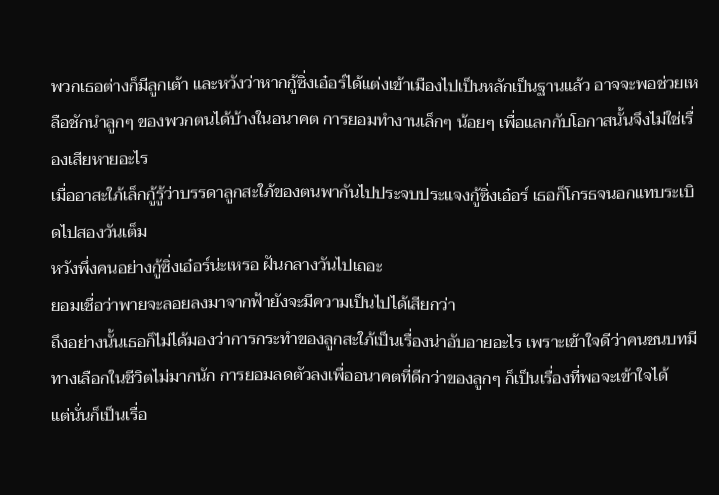พวกเธอต่างก็มีลูกเต้า และหวังว่าหากกู้ซิ่งเอ๋อร์ได้แต่งเข้าเมืองไปเป็นหลักเป็นฐานแล้ว อาจจะพอช่วยเหลือชักนำลูกๆ ของพวกตนได้บ้างในอนาคต การยอมทำงานเล็กๆ น้อยๆ เพื่อแลกกับโอกาสนั้นจึงไม่ใช่เรื่องเสียหายอะไร
เมื่ออาสะใภ้เล็กกู้รู้ว่าบรรดาลูกสะใภ้ของตนพากันไปประจบประแจงกู้ซิ่งเอ๋อร์ เธอก็โกรธจนอกแทบระเบิดไปสองวันเต็ม
หวังพึ่งคนอย่างกู้ซิ่งเอ๋อร์น่ะเหรอ ฝันกลางวันไปเถอะ
ยอมเชื่อว่าพายจะลอยลงมาจากฟ้ายังจะมีความเป็นไปได้เสียกว่า
ถึงอย่างนั้นเธอก็ไม่ได้มองว่าการกระทำของลูกสะใภ้เป็นเรื่องน่าอับอายอะไร เพราะเข้าใจดีว่าคนชนบทมีทางเลือกในชีวิตไม่มากนัก การยอมลดตัวลงเพื่ออนาคตที่ดีกว่าของลูกๆ ก็เป็นเรื่องที่พอจะเข้าใจได้
แต่นั่นก็เป็นเรื่อ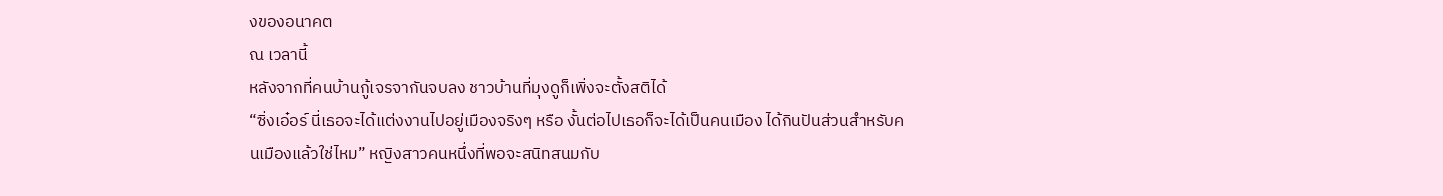งของอนาคต
ณ เวลานี้
หลังจากที่คนบ้านกู้เจรจากันจบลง ชาวบ้านที่มุงดูก็เพิ่งจะตั้งสติได้
“ซิ่งเอ๋อร์ นี่เธอจะได้แต่งงานไปอยู่เมืองจริงๆ หรือ งั้นต่อไปเธอก็จะได้เป็นคนเมือง ได้กินปันส่วนสำหรับคนเมืองแล้วใช่ไหม” หญิงสาวคนหนึ่งที่พอจะสนิทสนมกับ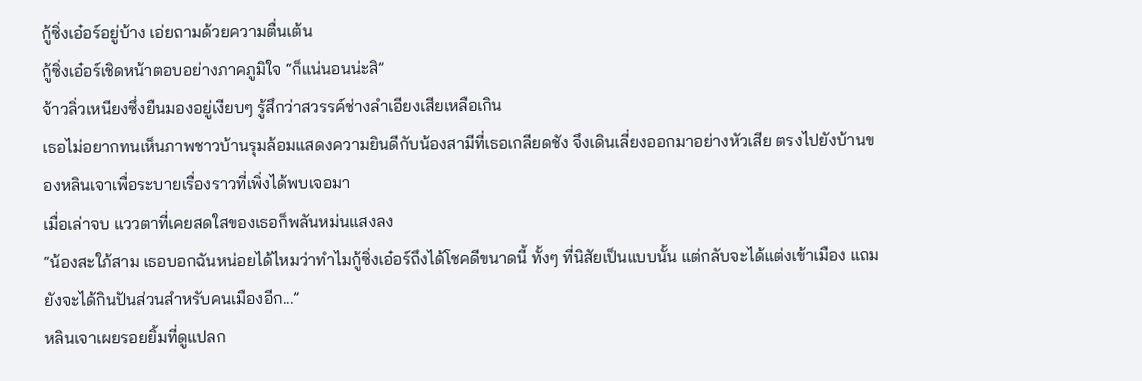กู้ซิ่งเอ๋อร์อยู่บ้าง เอ่ยถามด้วยความตื่นเต้น
กู้ซิ่งเอ๋อร์เชิดหน้าตอบอย่างภาคภูมิใจ “ก็แน่นอนน่ะสิ”
จ้าวลิ่วเหนียงซึ่งยืนมองอยู่เงียบๆ รู้สึกว่าสวรรค์ช่างลำเอียงเสียเหลือเกิน
เธอไม่อยากทนเห็นภาพชาวบ้านรุมล้อมแสดงความยินดีกับน้องสามีที่เธอเกลียดชัง จึงเดินเลี่ยงออกมาอย่างหัวเสีย ตรงไปยังบ้านของหลินเจาเพื่อระบายเรื่องราวที่เพิ่งได้พบเจอมา
เมื่อเล่าจบ แววตาที่เคยสดใสของเธอก็พลันหม่นแสงลง
“น้องสะใภ้สาม เธอบอกฉันหน่อยได้ไหมว่าทำไมกู้ซิ่งเอ๋อร์ถึงได้โชคดีขนาดนี้ ทั้งๆ ที่นิสัยเป็นแบบนั้น แต่กลับจะได้แต่งเข้าเมือง แถมยังจะได้กินปันส่วนสำหรับคนเมืองอีก...”
หลินเจาเผยรอยยิ้มที่ดูแปลก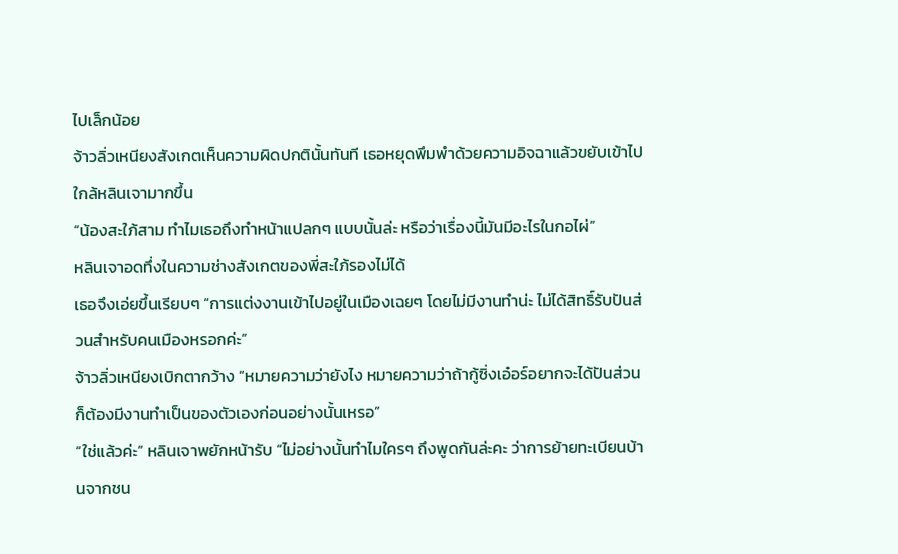ไปเล็กน้อย
จ้าวลิ่วเหนียงสังเกตเห็นความผิดปกตินั้นทันที เธอหยุดพึมพำด้วยความอิจฉาแล้วขยับเข้าไปใกล้หลินเจามากขึ้น
“น้องสะใภ้สาม ทำไมเธอถึงทำหน้าแปลกๆ แบบนั้นล่ะ หรือว่าเรื่องนี้มันมีอะไรในกอไผ่”
หลินเจาอดทึ่งในความช่างสังเกตของพี่สะใภ้รองไม่ได้
เธอจึงเอ่ยขึ้นเรียบๆ “การแต่งงานเข้าไปอยู่ในเมืองเฉยๆ โดยไม่มีงานทำน่ะ ไม่ได้สิทธิ์รับปันส่วนสำหรับคนเมืองหรอกค่ะ”
จ้าวลิ่วเหนียงเบิกตากว้าง “หมายความว่ายังไง หมายความว่าถ้ากู้ซิ่งเอ๋อร์อยากจะได้ปันส่วน ก็ต้องมีงานทำเป็นของตัวเองก่อนอย่างนั้นเหรอ”
“ใช่แล้วค่ะ” หลินเจาพยักหน้ารับ “ไม่อย่างนั้นทำไมใครๆ ถึงพูดกันล่ะคะ ว่าการย้ายทะเบียนบ้านจากชน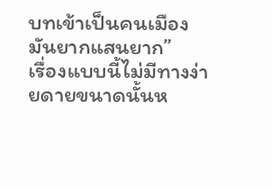บทเข้าเป็นคนเมืองมันยากแสนยาก”
เรื่องแบบนี้ไม่มีทางง่ายดายขนาดนั้นห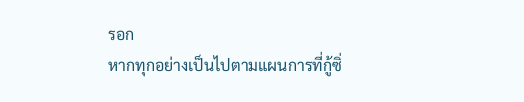รอก
หากทุกอย่างเป็นไปตามแผนการที่กู้ซิ่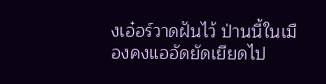งเอ๋อร์วาดฝันไว้ ป่านนี้ในเมืองคงแออัดยัดเยียดไป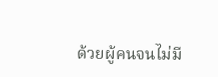ด้วยผู้คนจนไม่มี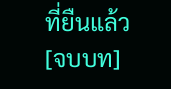ที่ยืนแล้ว
[จบบท]